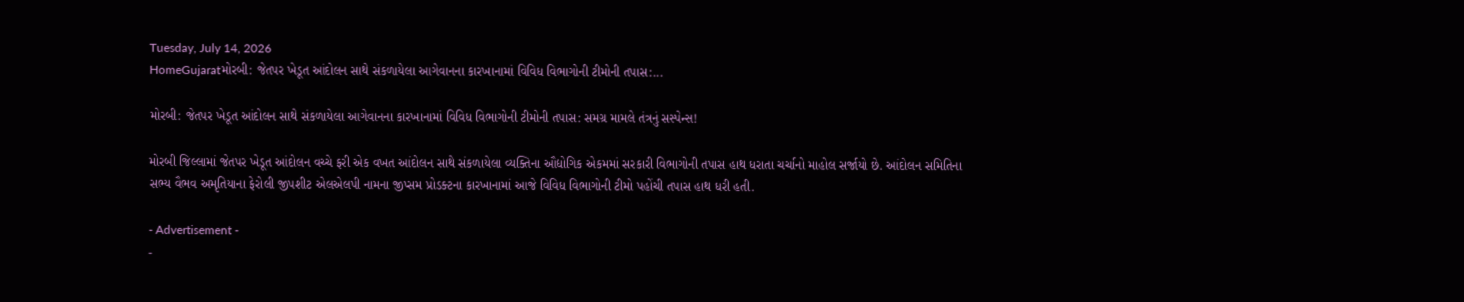Tuesday, July 14, 2026
HomeGujaratમોરબી: જેતપર ખેડૂત આંદોલન સાથે સંકળાયેલા આગેવાનના કારખાનામાં વિવિધ વિભાગોની ટીમોની તપાસ:...

મોરબી: જેતપર ખેડૂત આંદોલન સાથે સંકળાયેલા આગેવાનના કારખાનામાં વિવિધ વિભાગોની ટીમોની તપાસ: સમગ્ર મામલે તંત્રનું સસ્પેન્સ!

મોરબી જિલ્લામાં જેતપર ખેડૂત આંદોલન વચ્ચે ફરી એક વખત આંદોલન સાથે સંકળાયેલા વ્યક્તિના ઔદ્યોગિક એકમમાં સરકારી વિભાગોની તપાસ હાથ ધરાતા ચર્ચાનો માહોલ સર્જાયો છે. આંદોલન સમિતિના સભ્ય વૈભવ અમૃતિયાના ફેરોલી જીપશીટ એલએલપી નામના જીપ્સમ પ્રોડક્ટના કારખાનામાં આજે વિવિધ વિભાગોની ટીમો પહોંચી તપાસ હાથ ધરી હતી.

- Advertisement -
-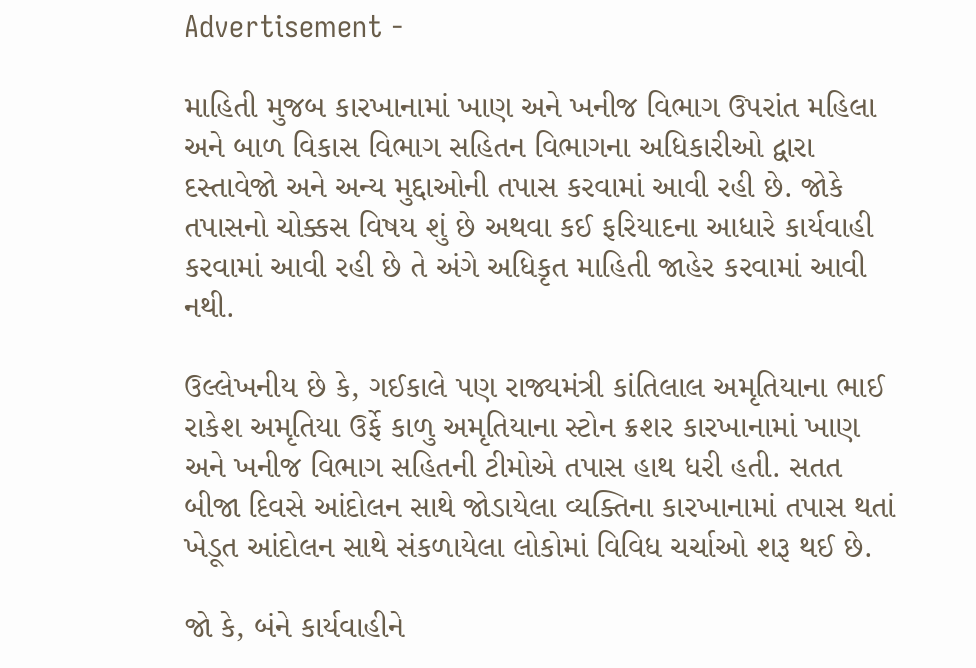Advertisement -

માહિતી મુજબ કારખાનામાં ખાણ અને ખનીજ વિભાગ ઉપરાંત મહિલા અને બાળ વિકાસ વિભાગ સહિતન વિભાગના અધિકારીઓ દ્વારા દસ્તાવેજો અને અન્ય મુદ્દાઓની તપાસ કરવામાં આવી રહી છે. જોકે તપાસનો ચોક્કસ વિષય શું છે અથવા કઈ ફરિયાદના આધારે કાર્યવાહી કરવામાં આવી રહી છે તે અંગે અધિકૃત માહિતી જાહેર કરવામાં આવી નથી.

ઉલ્લેખનીય છે કે, ગઈકાલે પણ રાજ્યમંત્રી કાંતિલાલ અમૃતિયાના ભાઈ રાકેશ અમૃતિયા ઉર્ફે કાળુ અમૃતિયાના સ્ટોન ક્રશર કારખાનામાં ખાણ અને ખનીજ વિભાગ સહિતની ટીમોએ તપાસ હાથ ધરી હતી. સતત બીજા દિવસે આંદોલન સાથે જોડાયેલા વ્યક્તિના કારખાનામાં તપાસ થતાં ખેડૂત આંદોલન સાથે સંકળાયેલા લોકોમાં વિવિધ ચર્ચાઓ શરૂ થઈ છે.

જો કે, બંને કાર્યવાહીને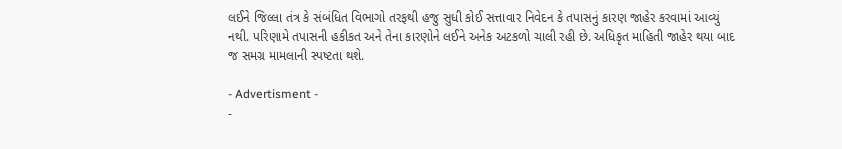લઈને જિલ્લા તંત્ર કે સંબંધિત વિભાગો તરફથી હજુ સુધી કોઈ સત્તાવાર નિવેદન કે તપાસનું કારણ જાહેર કરવામાં આવ્યું નથી. પરિણામે તપાસની હકીકત અને તેના કારણોને લઈને અનેક અટકળો ચાલી રહી છે. અધિકૃત માહિતી જાહેર થયા બાદ જ સમગ્ર મામલાની સ્પષ્ટતા થશે.

- Advertisment -
-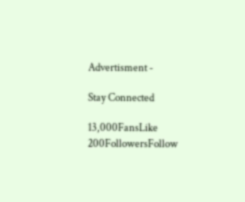Advertisment -

Stay Connected

13,000FansLike
200FollowersFollow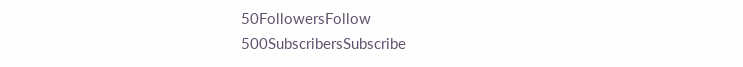50FollowersFollow
500SubscribersSubscribe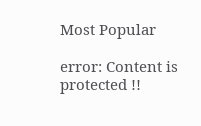Most Popular

error: Content is protected !!